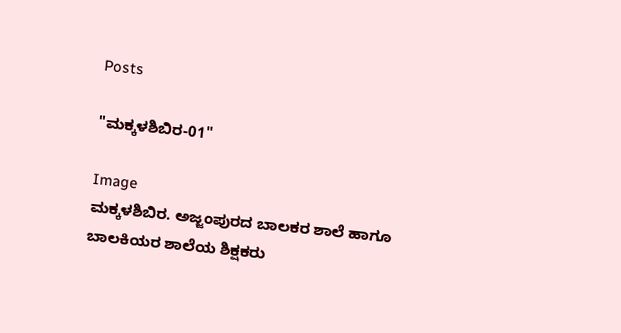Posts

"ಮಕ್ಕಳಶಿಬಿರ-01"

Image
ಮಕ್ಕಳಶಿಬಿರ. ಅಜ್ಜಂಪುರದ ಬಾಲಕರ ಶಾಲೆ ಹಾಗೂ ಬಾಲಕಿಯರ ಶಾಲೆಯ ಶಿಕ್ಷಕರು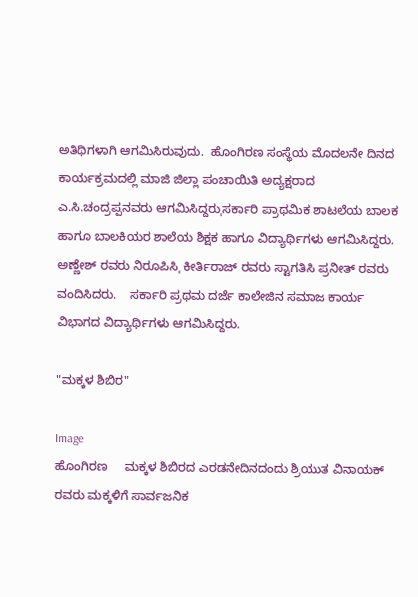ಅತಿಥಿಗಳಾಗಿ ಆಗಮಿಸಿರುವುದು.  ಹೊಂಗಿರಣ ಸಂಸ್ಥೆಯ ಮೊದಲನೇ ದಿನದ ಕಾರ್ಯಕ್ರಮದಲ್ಲಿ ಮಾಜಿ ಜಿಲ್ಲಾ ಪಂಚಾಯಿತಿ ಅದ್ಯಕ್ಷರಾದ ಎ.ಸಿ.ಚಂದ್ರಪ್ಪನವರು ಆಗಮಿಸಿದ್ದರುˌಸರ್ಕಾರಿ ಪ್ರಾಥಮಿಕ ಶಾಟಲೆಯ ಬಾಲಕ ಹಾಗೂ ಬಾಲಕಿಯರ ಶಾಲೆಯ ಶಿಕ್ಷಕ ಹಾಗೂ ವಿದ್ಯಾರ್ಥಿಗಳು ಆಗಮಿಸಿದ್ದರು.  ಅಣ್ಣೇಶ್ ರವರು ನಿರೂಪಿಸಿˌ ಕೀರ್ತಿರಾಜ್ ರವರು ಸ್ಟಾಗತಿಸಿ ಪ್ರನೀತ್ ರವರು ವಂದಿಸಿದರು.    ಸರ್ಕಾರಿ ಪ್ರಥಮ ದರ್ಜೆ ಕಾಲೇಜಿನ ಸಮಾಜ ಕಾರ್ಯ ವಿಭಾಗದ ವಿದ್ಯಾರ್ಥಿಗಳು ಆಗಮಿಸಿದ್ದರು.

"ಮಕ್ಕಳ ಶಿಬಿರ"

Image
ಹೊಂಗಿರಣ     ಮಕ್ಕಳ ಶಿಬಿರದ ಎರಡನೇದಿನದಂದು ಶ್ರಿಯುತ ವಿನಾಯಕ್ ರವರು ಮಕ್ಕಳಿಗೆ ಸಾರ್ವಜನಿಕ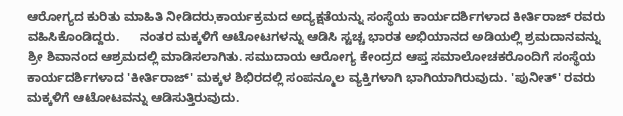ಆರೋಗ್ಯದ ಕುರಿತು ಮಾಹಿತಿ ನೀಡಿದರುˌಕಾರ್ಯಕ್ರಮದ ಅದ್ಯಕ್ಷತೆಯನ್ನು ಸಂಸ್ಥೆಯ ಕಾರ್ಯದರ್ಶಿಗಳಾದ ಕೀರ್ತಿರಾಜ್ ರವರು ವಹಿಸಿಕೊಂಡಿದ್ದರು.      ನಂತರ ಮಕ್ಕಳಿಗೆ ಆಟೋಟಗಳನ್ನು ಆಡಿಸಿ ಸ್ಟಚ್ಚ ಭಾರತ ಅಭಿಯಾನದ ಅಡಿಯಲ್ಲಿ ಶ್ರಮದಾನವನ್ನು ಶ್ರೀ ಶಿವಾನಂದ ಆಶ್ರಮದಲ್ಲಿ ಮಾಡಿಸಲಾಗಿತು. ಸಮುದಾಯ ಆರೋಗ್ಯ ಕೇಂದ್ರದ ಆಪ್ತ ಸಮಾಲೋಚಕರೊಂದಿಗೆ ಸಂಸ್ಥೆಯ ಕಾರ್ಯದರ್ಶಿಗಳಾದ 'ಕೀರ್ತಿರಾಜ್' ಮಕ್ಕಳ ಶಿಭಿರದಲ್ಲಿ ಸಂಪನ್ಮೂಲ ವ್ಯಕ್ತಿಗಳಾಗಿ ಭಾಗಿಯಾಗಿರುವುದು. 'ಪುನೀತ್' ರವರು ಮಕ್ಕಳಿಗೆ ಆಟೋಟವನ್ನು ಆಡಿಸುತ್ತಿರುವುದು.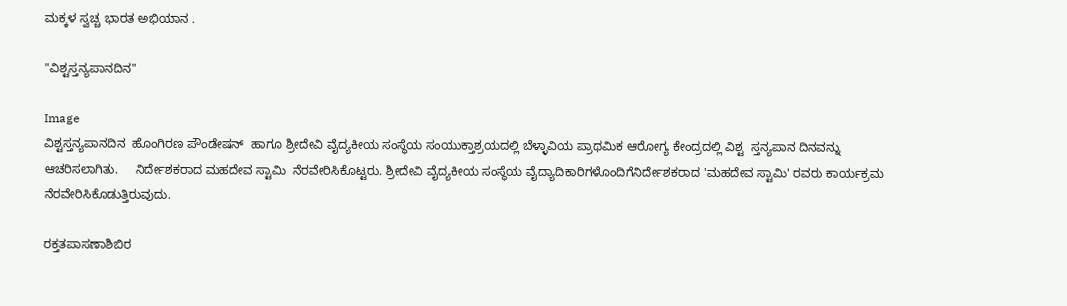ಮಕ್ಕಳ ಸ್ವಚ್ಚ ಭಾರತ ಅಭಿಯಾನ .

"ವಿಶ್ಟಸ್ತನ್ಯಪಾನದಿನ"

Image
ವಿಶ್ಟಸ್ತನ್ಯಪಾನದಿನ  ಹೊಂಗಿರಣ ಪೌಂಡೇಷನ್  ಹಾಗೂ ಶ್ರೀದೇವಿ ವೈದ್ಯಕೀಯ ಸಂಸ್ಥೆಯ ಸಂಯುಕ್ತಾಶ್ರಯದಲ್ಲಿ ಬೆಳ್ಳಾವಿಯ ಪ್ರಾಥಮಿಕ ಆರೋಗ್ಯ ಕೇಂದ್ರದಲ್ಲಿ ವಿಶ್ಟ  ಸ್ತನ್ಯಪಾನ ದಿನವನ್ನು ಆಚರಿಸಲಾಗಿತು.     ನಿರ್ದೇಶಕರಾದ ಮಹದೇವ ಸ್ಟಾಮಿ  ನೆರವೇರಿಸಿಕೊಟ್ಟರು. ಶ್ರೀದೇವಿ ವೈದ್ಯಕೀಯ ಸಂಸ್ಥೆಯ ವೈದ್ಯಾದಿಕಾರಿಗಳೊಂದಿಗೆನಿರ್ದೇಶಕರಾದ 'ಮಹದೇವ ಸ್ಟಾಮಿ' ರವರು ಕಾರ್ಯಕ್ರಮ ನೆರವೇರಿಸಿಕೊಡುತ್ತಿರುವುದು.

ರಕ್ತತಪಾಸಣಾಶಿಬಿರ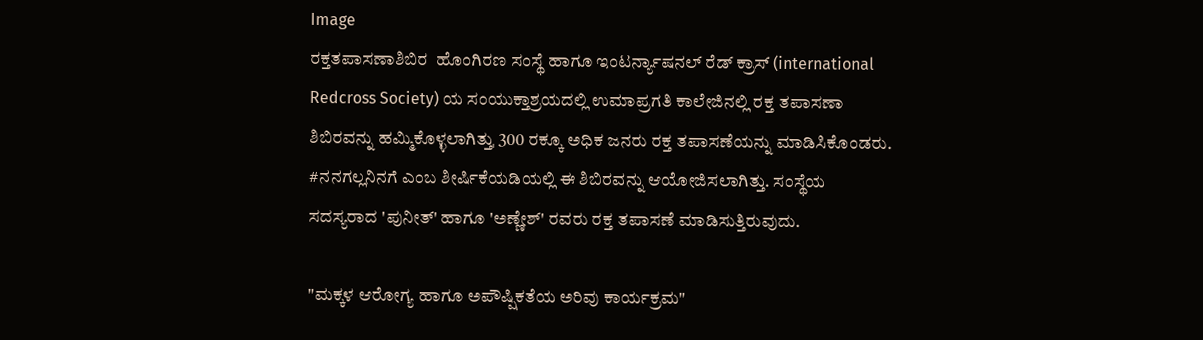Image
ರಕ್ತತಪಾಸಣಾಶಿಬಿರ  ಹೊಂಗಿರಣ ಸಂಸ್ಥೆ ಹಾಗೂ ಇಂಟರ್ನ್ಯಾಷನಲ್ ರೆಡ್ ಕ್ರಾಸ್ (international Redcross Society) ಯ ಸಂಯುಕ್ತಾಶ್ರಯದಲ್ಲಿ ಉಮಾಪ್ರಗತಿ ಕಾಲೇಜಿನಲ್ಲಿ ರಕ್ತ ತಪಾಸಣಾ ಶಿಬಿರವನ್ನು ಹಮ್ಮಿಕೊಳ್ಳಲಾಗಿತ್ತುˌ 300 ರಕ್ಕೂ ಅಧಿಕ ಜನರು ರಕ್ತ ತಪಾಸಣೆಯನ್ನು ಮಾಡಿಸಿಕೊಂಡರು. #ನನಗಲ್ಲನಿನಗೆ ಎಂಬ ಶೀರ್ಷಿಕೆಯಡಿಯಲ್ಲಿ ಈ ಶಿಬಿರವನ್ನು ಆಯೋಜಿಸಲಾಗಿತ್ತು. ಸಂಸ್ಥೆಯ ಸದಸ್ಯರಾದ 'ಪುನೀತ್' ಹಾಗೂ 'ಅಣ್ಣೇಶ್' ರವರು ರಕ್ತ ತಪಾಸಣೆ ಮಾಡಿಸುತ್ತಿರುವುದು.

"ಮಕ್ಕಳ ಆರೋಗ್ಯ ಹಾಗೂ ಅಪೌಷ್ಷಿಕತೆಯ ಅರಿವು ಕಾರ್ಯಕ್ರಮ"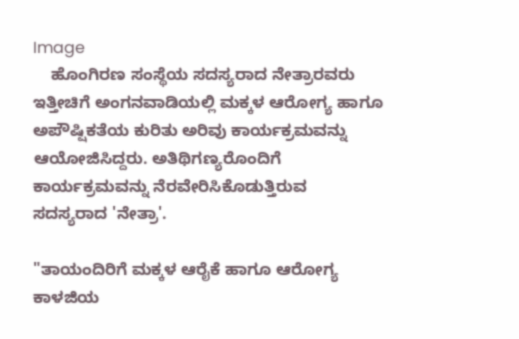Image
    ಹೊಂಗಿರಣ ಸಂಸ್ಥೆಯ ಸದಸ್ಯರಾದ ನೇತ್ರಾರವರು ಇತ್ತೀಚಿಗೆ ಅಂಗನವಾಡಿಯಲ್ಲಿ ಮಕ್ಕಳ ಆರೋಗ್ಯ ಹಾಗೂ ಅಪೌಷ್ಷಿಕತೆಯ ಕುರಿತು ಅರಿವು ಕಾರ್ಯಕ್ರಮವನ್ನು ಆಯೋಜಿಸಿದ್ದರು. ಅತಿಥಿಗಣ್ಯರೊಂದಿಗೆ ಕಾರ್ಯಕ್ರಮವನ್ನು ನೆರವೇರಿಸಿಕೊಡುತ್ತಿರುವ ಸದಸ್ಯರಾದ 'ನೇತ್ರಾ'.

"ತಾಯಂದಿರಿಗೆ ಮಕ್ಕಳ ಆರೈಕೆ ಹಾಗೂ ಆರೋಗ್ಯ ಕಾಳಜಿಯ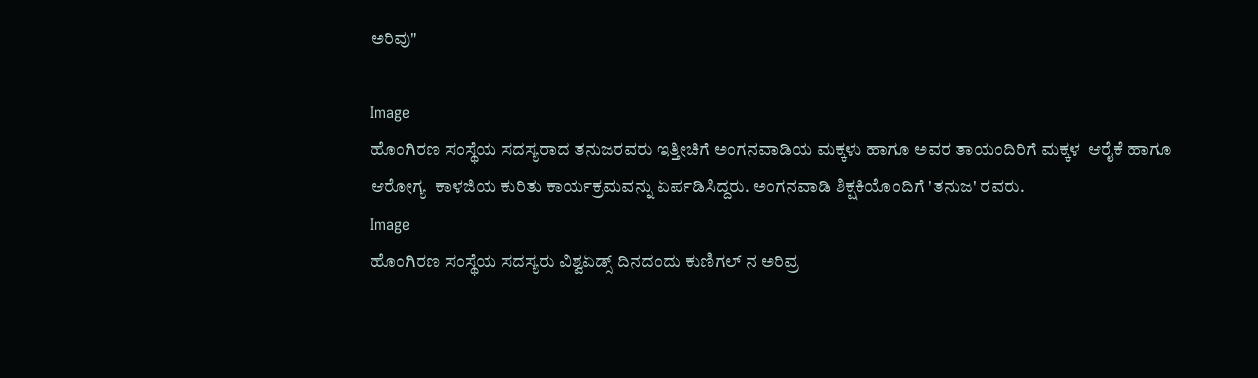ಅರಿವು"

Image
ಹೊಂಗಿರಣ ಸಂಸ್ಥೆಯ ಸದಸ್ಯರಾದ ತನುಜರವರು ಇತ್ತೀಚಿಗೆ ಅಂಗನವಾಡಿಯ ಮಕ್ಕಳು ಹಾಗೂ ಅವರ ತಾಯಂದಿರಿಗೆ ಮಕ್ಕಳ  ಆರೈಕೆ ಹಾಗೂ ಆರೋಗ್ಯ  ಕಾಳಜಿಯ ಕುರಿತು ಕಾರ್ಯಕ್ರಮವನ್ನು ಏರ್ಪಡಿಸಿದ್ದರು. ಅಂಗನವಾಡಿ ಶಿಕ್ಷಕಿಯೊಂದಿಗೆ 'ತನುಜ' ರವರು.
Image
ಹೊಂಗಿರಣ ಸಂಸ್ಥೆಯ ಸದಸ್ಯರು ವಿಶ್ವಏಡ್ಸ್ ದಿನದಂದು ಕುಣಿಗಲ್ ನ ಅರಿವ್ರ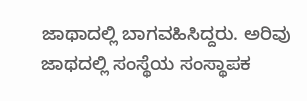ಜಾಥಾದಲ್ಲಿ ಬಾಗವಹಿಸಿದ್ದರು. ಅರಿವು ಜಾಥದಲ್ಲಿ ಸಂಸ್ಥೆಯ ಸಂಸ್ಥಾಪಕ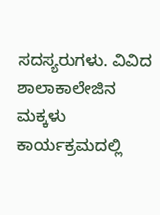ಸದಸ್ಯರುಗಳು. ವಿವಿದ ಶಾಲಾಕಾಲೇಜಿನ ಮಕ್ಕಳು ಕಾರ್ಯಕ್ರಮದಲ್ಲಿ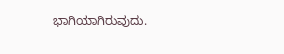ಭಾಗಿಯಾಗಿರುವುದು.